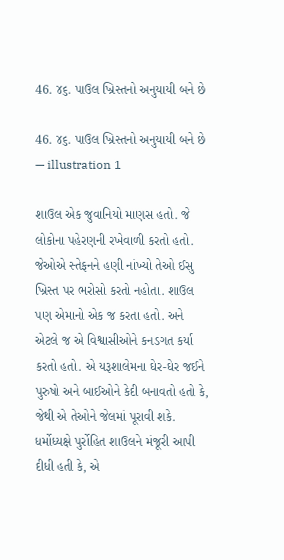46. ૪૬. પાઉલ ખ્રિસ્તનો અનુયાયી બને છે

46. ૪૬. પાઉલ ખ્રિસ્તનો અનુયાયી બને છે — illustration 1

શાઉલ એક જુવાનિયો માણસ હતો. જે લોકોના પહેરણની રખેવાળી કરતો હતો. જેઓએ સ્તેફનને હણી નાંખ્યો તેઓ ઈસુ ખ્રિસ્ત પર ભરોસો કરતો નહોતા. શાઉલ પણ એમાનો એક જ કરતા હતો. અને એટલે જ એ વિશ્વાસીઓને કનડગત કર્યા કરતો હતો. એ યરૂશાલેમના ઘેર-ઘેર જઈને પુરુષો અને બાઈઓને કેદી બનાવતો હતો કે, જેથી એ તેઓને જેલમાં પૂરાવી શકે. ધર્મોધ્યક્ષે પુર્રોહિત શાઉલને મંજૂરી આપી દીધી હતી કે, એ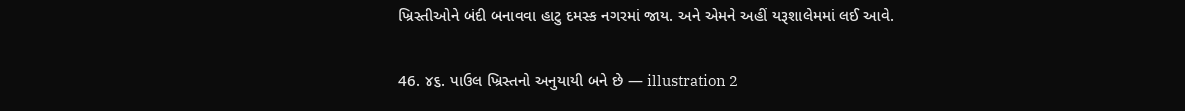ખ્રિસ્તીઓને બંદી બનાવવા હાટુ દમસ્ક નગરમાં જાય. અને એમને અહીં યરૂશાલેમમાં લઈ આવે.

46. ૪૬. પાઉલ ખ્રિસ્તનો અનુયાયી બને છે — illustration 2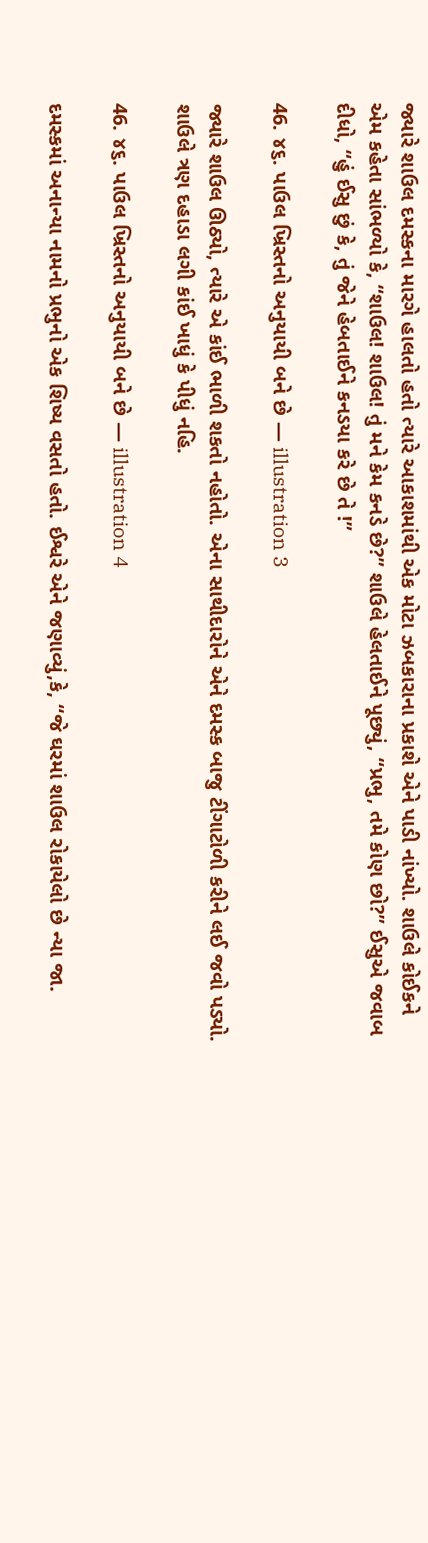જ્યારે શાઉલ દમસ્કના મારગે હાલતો હતો ત્યારે આકાશમાંથી એક મોટા ઝબકારાના પ્રકાશે એને પાડી નાંખ્યો. શાઉલે કોઈકને એમ કહેતા સાંભળ્યો કે, “શાઉલ! શાઉલ! તું મને કેમ કનડે છે?” શાઉલે હેલતાઈને પૂછ્યું, “પ્રભુ, તમે કોણ છો?” ઈસુએ જવાબ દીધો, “હું ઈસુ છું કે, તું જેને હેબતાઈને કનડયા કરે છે તે !”

46. ૪૬. પાઉલ ખ્રિસ્તનો અનુયાયી બને છે — illustration 3

જ્યારે શાઉલ ઊઠ્યો, ત્યારે એ કાંઈ ભાળી શકતો નહોતો. એના સાથીદારોને એને દમસ્ક બાજુ ટીંગાટોળી કરીને લઈ જવો પડ્યો. શાઉલે ત્રણ દહાડા લગી કાંઈ ખાધું કે પીધું નહિ.

46. ૪૬. પાઉલ ખ્રિસ્તનો અનુયાયી બને છે — illustration 4

દમસ્કમાં અનાન્યા નામનો પ્રભુનો એક શિષ્ય વસતો હતો. ઈશ્વરે એને જણાવ્યું,કે, “જે ઘરમાં શાઉલ રોકાયેલો છે ન્યા જા.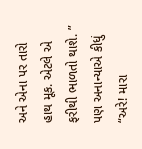અને એના પર તારો હાથ મૂક. એટલે એ ફરીથી ભાળતો થાશે. ” પણ અનાન્યાએ કીધું “અરે! મારા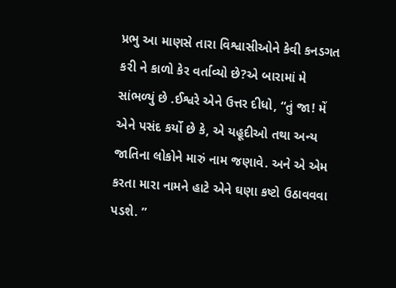પ્રભુ આ માણસે તારા વિશ્વાસીઓને કેવી કનડગત કરી ને કાળો કેર વર્તાવ્યો છે?એ બારામાં મે સાંભળ્યું છે .ઈશ્વરે એને ઉત્તર દીધો, “તું જા! મેં એને પસંદ કર્યો છે કે, એ યહૂદીઓ તથા અન્ય જાતિના લોકોને મારું નામ જણાવે. અને એ એમ કરતા મારા નામને હાટે એને ઘણા કષ્ટો ઉઠાવવવા પડશે. ”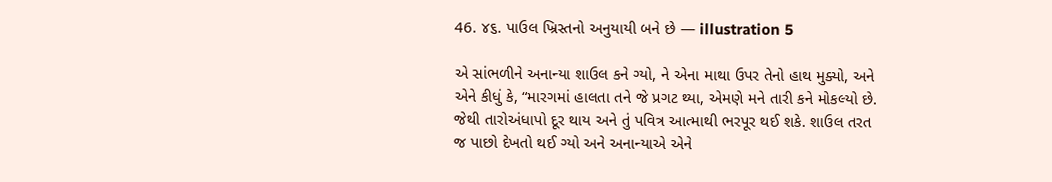46. ૪૬. પાઉલ ખ્રિસ્તનો અનુયાયી બને છે — illustration 5

એ સાંભળીને અનાન્યા શાઉલ કને ગ્યો, ને એના માથા ઉપર તેનો હાથ મુક્યો, અને એને કીધું કે, “મારગમાં હાલતા તને જે પ્રગટ થ્યા, એમણે મને તારી કને મોકલ્યો છે. જેથી તારોઅંધાપો દૂર થાય અને તું પવિત્ર આત્માથી ભરપૂર થઈ શકે. શાઉલ તરત જ પાછો દેખતો થઈ ગ્યો અને અનાન્યાએ એને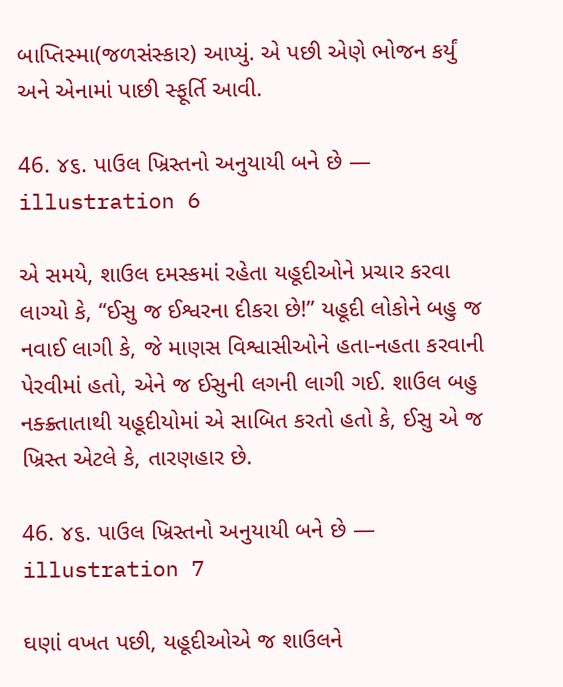બાપ્તિસ્મા(જળસંસ્કાર) આપ્યું. એ પછી એણે ભોજન કર્યું અને એનામાં પાછી સ્ફૂર્તિ આવી.

46. ૪૬. પાઉલ ખ્રિસ્તનો અનુયાયી બને છે — illustration 6

એ સમયે, શાઉલ દમસ્કમાં રહેતા યહૂદીઓને પ્રચાર કરવા લાગ્યો કે, “ઈસુ જ ઈશ્વરના દીકરા છે!” યહૂદી લોકોને બહુ જ નવાઈ લાગી કે, જે માણસ વિશ્વાસીઓને હતા-નહતા કરવાની પેરવીમાં હતો, એને જ ઈસુની લગની લાગી ગઈ. શાઉલ બહુ નક્ક્ર્તાતાથી યહૂદીયોમાં એ સાબિત કરતો હતો કે, ઈસુ એ જ ખ્રિસ્ત એટલે કે, તારણહાર છે.

46. ૪૬. પાઉલ ખ્રિસ્તનો અનુયાયી બને છે — illustration 7

ઘણાં વખત પછી, યહૂદીઓએ જ શાઉલને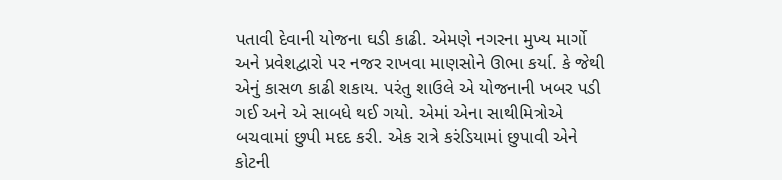પતાવી દેવાની યોજના ઘડી કાઢી. એમણે નગરના મુખ્ય માર્ગો અને પ્રવેશદ્વારો પર નજર રાખવા માણસોને ઊભા કર્યા. કે જેથી એનું કાસળ કાઢી શકાય. પરંતુ શાઉલે એ યોજનાની ખબર પડી ગઈ અને એ સાબધે થઈ ગયો. એમાં એના સાથીમિત્રોએ બચવામાં છુપી મદદ કરી. એક રાત્રે કરંડિયામાં છુપાવી એને કોટની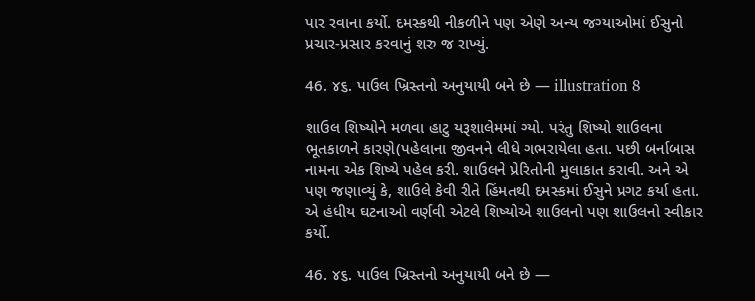પાર રવાના કર્યો. દમસ્કથી નીકળીને પણ એણે અન્ય જગ્યાઓમાં ઈસુનો પ્રચાર-પ્રસાર કરવાનું શરુ જ રાખ્યું.

46. ૪૬. પાઉલ ખ્રિસ્તનો અનુયાયી બને છે — illustration 8

શાઉલ શિષ્યોને મળવા હાટુ યરૂશાલેમમાં ગ્યો. પરંતુ શિષ્યો શાઉલના ભૂતકાળને કારણે(પહેલાના જીવનને લીધે ગભરાયેલા હતા. પછી બર્નાબાસ નામના એક શિષ્યે પહેલ કરી. શાઉલને પ્રેરિતોની મુલાકાત કરાવી. અને એ પણ જણાવ્યું કે, શાઉલે કેવી રીતે હિંમતથી દમસ્કમાં ઈસુને પ્રગટ કર્યા હતા. એ હંધીય ઘટનાઓ વર્ણવી એટલે શિષ્યોએ શાઉલનો પણ શાઉલનો સ્વીકાર કર્યો.

46. ૪૬. પાઉલ ખ્રિસ્તનો અનુયાયી બને છે —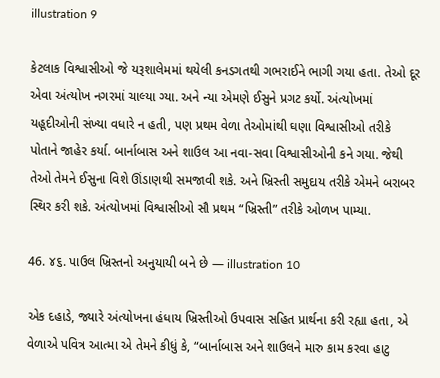illustration 9

કેટલાક વિશ્વાસીઓ જે યરૂશાલેમમાં થયેલી કનડગતથી ગભરાઈને ભાગી ગયા હતા. તેઓ દૂર એવા અંત્યોખ નગરમાં ચાલ્યા ગ્યા. અને ન્યા એમણે ઈસુને પ્રગટ કર્યો. અંત્યોખમાં યહૂદીઓની સંખ્યા વધારે ન હતી, પણ પ્રથમ વેળા તેઓમાંથી ઘણા વિશ્વાસીઓ તરીકે પોતાને જાહેર કર્યા. બાર્નાબાસ અને શાઉલ આ નવા-સવા વિશ્વાસીઓની કને ગયા. જેથી તેઓ તેમને ઈસુના વિશે ઊંડાણથી સમજાવી શકે. અને ખ્રિસ્તી સમુદાય તરીકે એમને બરાબર સ્થિર કરી શકે. અંત્યોખમાં વિશ્વાસીઓ સૌ પ્રથમ “ખ્રિસ્તી” તરીકે ઓળખ પામ્યા.

46. ૪૬. પાઉલ ખ્રિસ્તનો અનુયાયી બને છે — illustration 10

એક દહાડે, જ્યારે અંત્યોખના હંધાય ખ્રિસ્તીઓ ઉપવાસ સહિત પ્રાર્થના કરી રહ્યા હતા, એ વેળાએ પવિત્ર આત્મા એ તેમને કીધું કે, “બાર્નાબાસ અને શાઉલને મારુ કામ કરવા હાટુ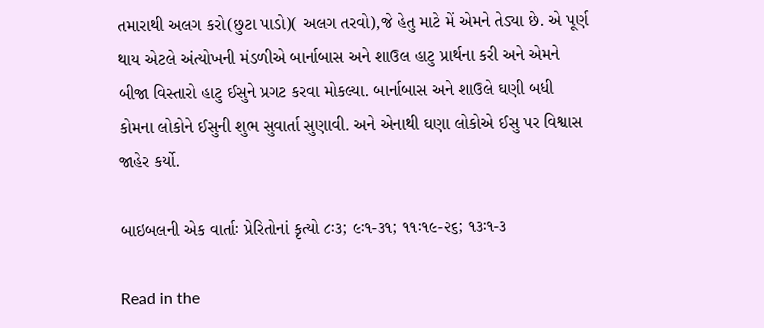તમારાથી અલગ કરો(છુટા પાડો)( અલગ તરવો),જે હેતુ માટે મેં એમને તેડ્યા છે. એ પૂર્ણ થાય એટલે અંત્યોખની મંડળીએ બાર્નાબાસ અને શાઉલ હાટુ પ્રાર્થના કરી અને એમને બીજા વિસ્તારો હાટુ ઈસુને પ્રગટ કરવા મોકલ્યા. બાર્નાબાસ અને શાઉલે ઘણી બધી કોમના લોકોને ઈસુની શુભ સુવાર્તા સુણાવી. અને એનાથી ઘણા લોકોએ ઈસુ પર વિશ્વાસ જાહેર કર્યો.

બાઇબલની એક વાર્તાઃ પ્રેરિતોનાં કૃત્યો ૮ઃ૩; ૯ઃ૧-૩૧; ૧૧ઃ૧૯-૨૬; ૧૩ઃ૧-૩

Read in the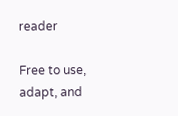reader

Free to use, adapt, and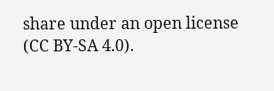share under an open license (CC BY-SA 4.0).